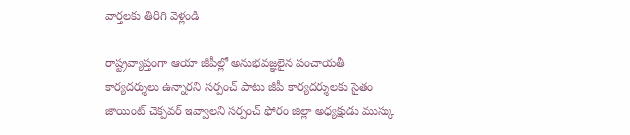వార్తలకు తిరిగి వెళ్లండి

రాష్ట్రవ్యాప్తంగా ఆయా జీపీల్లో అనుభవజ్ఞలైన పంచాయతీ కార్యదర్శులు ఉన్నారని సర్పంచ్ పాటు జీపీ కార్యదర్శులకు సైతం జాయింట్ చెక్పవర్ ఇవ్వాలని సర్పంచ్ ఫోరం జిల్లా అధ్యక్షుడు ముస్కు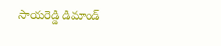సాయరెడ్డి డిమాండ్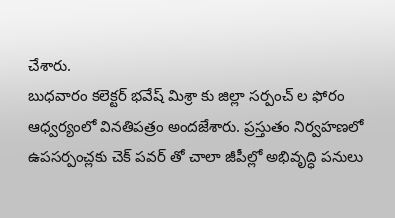చేశారు.
బుధవారం కలెక్టర్ భవేష్ మిశ్రా కు జిల్లా సర్పంచ్ ల ఫోరం ఆధ్వర్యంలో వినతిపత్రం అందజేశారు. ప్రస్తుతం నిర్వహణలో ఉపసర్పంచ్లకు చెక్ పవర్ తో చాలా జీపీల్లో అభివృద్ధి పనులు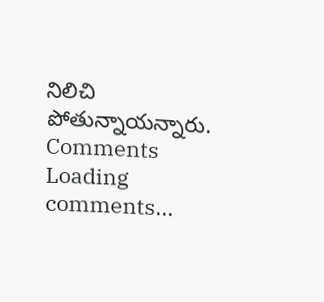నిలిచి పోతున్నాయన్నారు.
Comments
Loading comments...